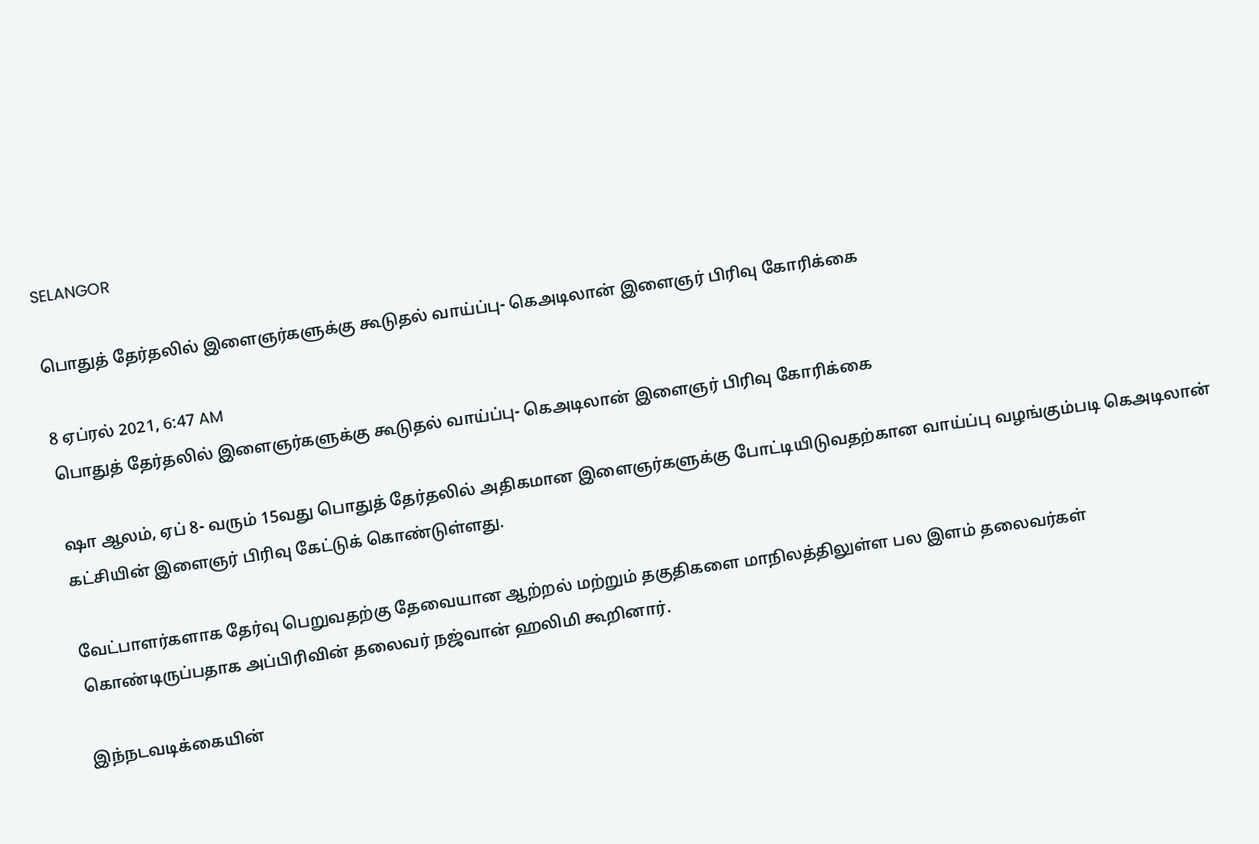SELANGOR

பொதுத் தேர்தலில் இளைஞர்களுக்கு கூடுதல் வாய்ப்பு- கெஅடிலான் இளைஞர் பிரிவு கோரிக்கை

8 ஏப்ரல் 2021, 6:47 AM
பொதுத் தேர்தலில் இளைஞர்களுக்கு கூடுதல் வாய்ப்பு- கெஅடிலான் இளைஞர் பிரிவு கோரிக்கை

ஷா ஆலம், ஏப் 8- வரும் 15வது பொதுத் தேர்தலில் அதிகமான இளைஞர்களுக்கு போட்டியிடுவதற்கான வாய்ப்பு வழங்கும்படி கெஅடிலான் கட்சியின் இளைஞர் பிரிவு கேட்டுக் கொண்டுள்ளது.

வேட்பாளர்களாக தேர்வு பெறுவதற்கு தேவையான ஆற்றல் மற்றும் தகுதிகளை மாநிலத்திலுள்ள பல இளம் தலைவர்கள் கொண்டிருப்பதாக அப்பிரிவின் தலைவர் நஜ்வான் ஹலிமி கூறினார்.

இந்நடவடிக்கையின்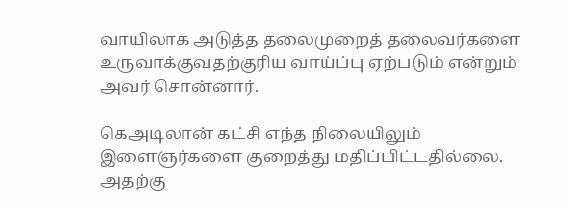வாயிலாக அடுத்த தலைமுறைத் தலைவர்களை உருவாக்குவதற்குரிய வாய்ப்பு ஏற்படும் என்றும் அவர் சொன்னார்.

கெஅடிலான் கட்சி எந்த நிலையிலும் இளைஞர்களை குறைத்து மதிப்பிட்டதில்லை. அதற்கு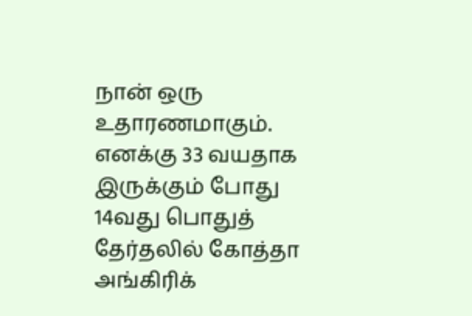நான் ஒரு உதாரணமாகும். எனக்கு 33 வயதாக இருக்கும் போது 14வது பொதுத் தேர்தலில் கோத்தா அங்கிரிக்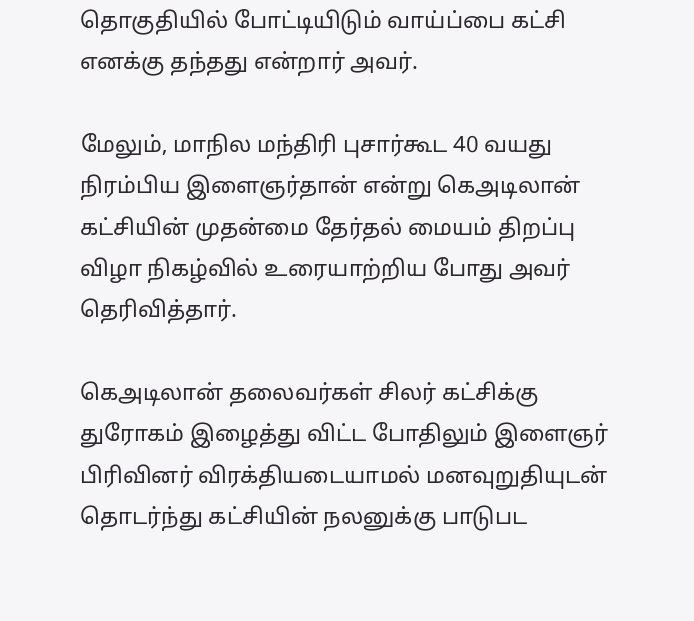தொகுதியில் போட்டியிடும் வாய்ப்பை கட்சி எனக்கு தந்தது என்றார் அவர்.

மேலும், மாநில மந்திரி புசார்கூட 40 வயது நிரம்பிய இளைஞர்தான் என்று கெஅடிலான் கட்சியின் முதன்மை தேர்தல் மையம் திறப்பு விழா நிகழ்வில் உரையாற்றிய போது அவர் தெரிவித்தார்.

கெஅடிலான் தலைவர்கள் சிலர் கட்சிக்கு துரோகம் இழைத்து விட்ட போதிலும் இளைஞர் பிரிவினர் விரக்தியடையாமல் மனவுறுதியுடன் தொடர்ந்து கட்சியின் நலனுக்கு பாடுபட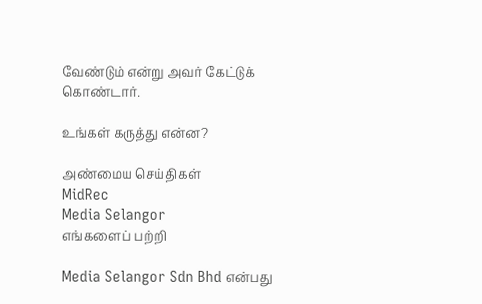வேண்டும் என்று அவர் கேட்டுக் கொண்டார்.

உங்கள் கருத்து என்ன?

அண்மைய செய்திகள்
MidRec
Media Selangor
எங்களைப் பற்றி

Media Selangor Sdn Bhd என்பது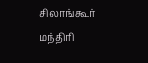சிலாங்கூர் மந்திரி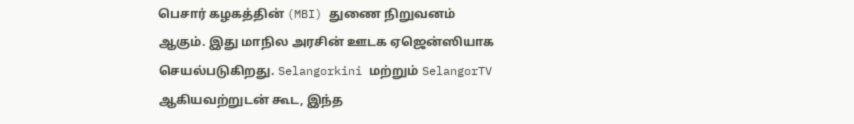பெசார் கழகத்தின் (MBI) துணை நிறுவனம் ஆகும். இது மாநில அரசின் ஊடக ஏஜென்ஸியாக செயல்படுகிறது. Selangorkini மற்றும் SelangorTV ஆகியவற்றுடன் கூட, இந்த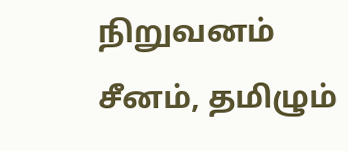நிறுவனம் சீனம், தமிழும்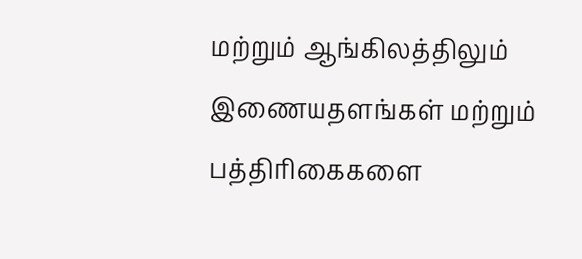மற்றும் ஆங்கிலத்திலும் இணையதளங்கள் மற்றும் பத்திரிகைகளை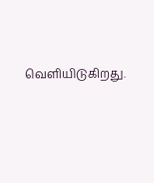வெளியிடுகிறது.